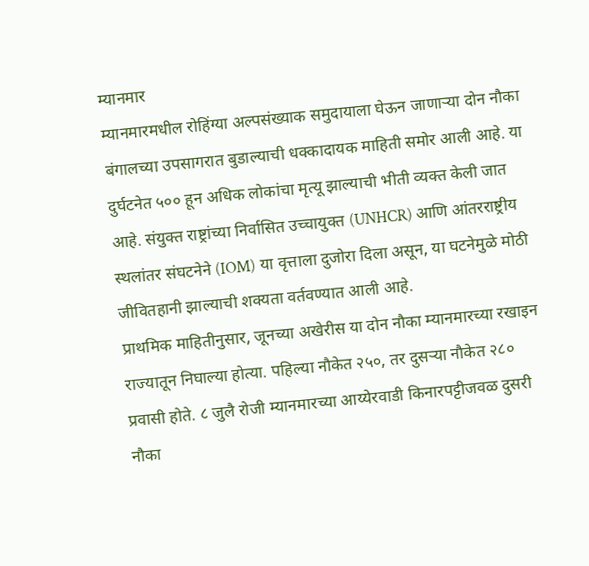म्यानमार
म्यानमारमधील रोहिंग्या अल्पसंख्याक समुदायाला घेऊन जाणाऱ्या दोन नौका बंगालच्या उपसागरात बुडाल्याची धक्कादायक माहिती समोर आली आहे. या दुर्घटनेत ५०० हून अधिक लोकांचा मृत्यू झाल्याची भीती व्यक्त केली जात आहे. संयुक्त राष्ट्रांच्या निर्वासित उच्चायुक्त (UNHCR) आणि आंतरराष्ट्रीय स्थलांतर संघटनेने (IOM) या वृत्ताला दुजोरा दिला असून, या घटनेमुळे मोठी जीवितहानी झाल्याची शक्यता वर्तवण्यात आली आहे.
प्राथमिक माहितीनुसार, जूनच्या अखेरीस या दोन नौका म्यानमारच्या रखाइन राज्यातून निघाल्या होत्या. पहिल्या नौकेत २५०, तर दुसऱ्या नौकेत २८० प्रवासी होते. ८ जुलै रोजी म्यानमारच्या आय्येरवाडी किनारपट्टीजवळ दुसरी नौका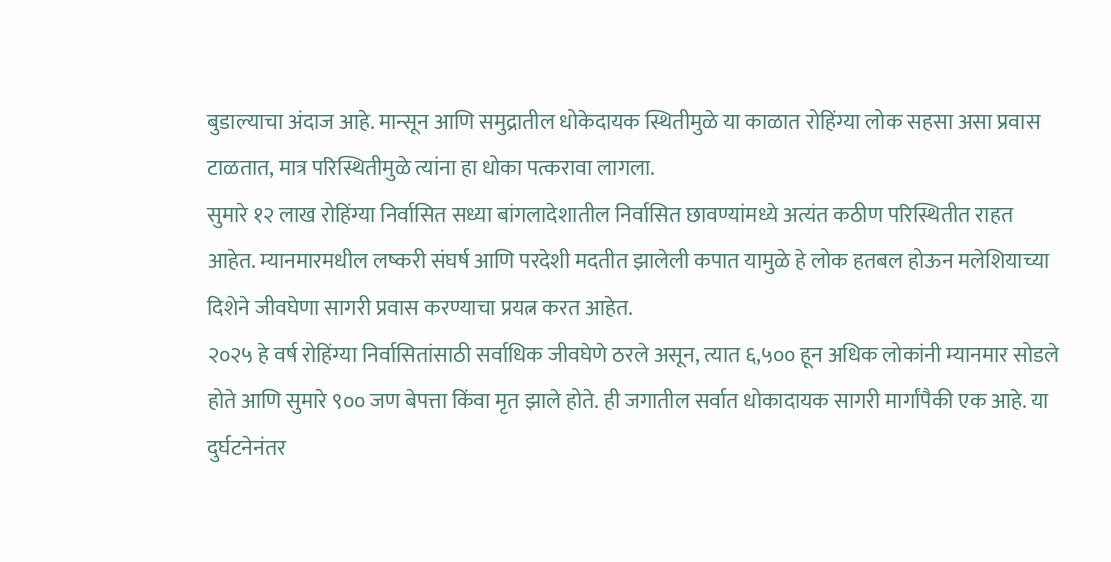बुडाल्याचा अंदाज आहे. मान्सून आणि समुद्रातील धोकेदायक स्थितीमुळे या काळात रोहिंग्या लोक सहसा असा प्रवास टाळतात, मात्र परिस्थितीमुळे त्यांना हा धोका पत्करावा लागला.
सुमारे १२ लाख रोहिंग्या निर्वासित सध्या बांगलादेशातील निर्वासित छावण्यांमध्ये अत्यंत कठीण परिस्थितीत राहत आहेत. म्यानमारमधील लष्करी संघर्ष आणि परदेशी मदतीत झालेली कपात यामुळे हे लोक हतबल होऊन मलेशियाच्या दिशेने जीवघेणा सागरी प्रवास करण्याचा प्रयत्न करत आहेत.
२०२५ हे वर्ष रोहिंग्या निर्वासितांसाठी सर्वाधिक जीवघेणे ठरले असून, त्यात ६,५०० हून अधिक लोकांनी म्यानमार सोडले होते आणि सुमारे ९०० जण बेपत्ता किंवा मृत झाले होते. ही जगातील सर्वात धोकादायक सागरी मार्गांपैकी एक आहे. या दुर्घटनेनंतर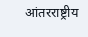आंतरराष्ट्रीय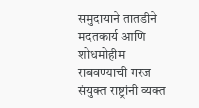समुदायाने तातडीने मदतकार्य आणि शोधमोहीम राबवण्याची गरज संयुक्त राष्ट्रांनी व्यक्त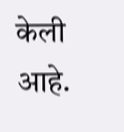केली आहे.